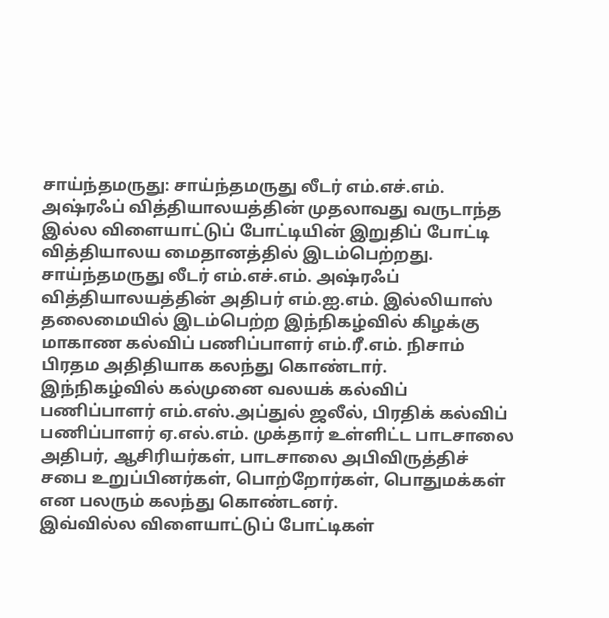சாய்ந்தமருது: சாய்ந்தமருது லீடர் எம்.எச்.எம். அஷ்ரஃப் வித்தியாலயத்தின் முதலாவது வருடாந்த இல்ல விளையாட்டுப் போட்டியின் இறுதிப் போட்டி வித்தியாலய மைதானத்தில் இடம்பெற்றது.
சாய்ந்தமருது லீடர் எம்.எச்.எம். அஷ்ரஃப் வித்தியாலயத்தின் அதிபர் எம்.ஐ.எம். இல்லியாஸ் தலைமையில் இடம்பெற்ற இந்நிகழ்வில் கிழக்கு மாகாண கல்விப் பணிப்பாளர் எம்.ரீ.எம். நிசாம் பிரதம அதிதியாக கலந்து கொண்டார்.
இந்நிகழ்வில் கல்முனை வலயக் கல்விப் பணிப்பாளர் எம்.எஸ்.அப்துல் ஜலீல், பிரதிக் கல்விப் பணிப்பாளர் ஏ.எல்.எம். முக்தார் உள்ளிட்ட பாடசாலை அதிபர், ஆசிரியர்கள், பாடசாலை அபிவிருத்திச் சபை உறுப்பினர்கள், பொற்றோர்கள், பொதுமக்கள் என பலரும் கலந்து கொண்டனர்.
இவ்வில்ல விளையாட்டுப் போட்டிகள்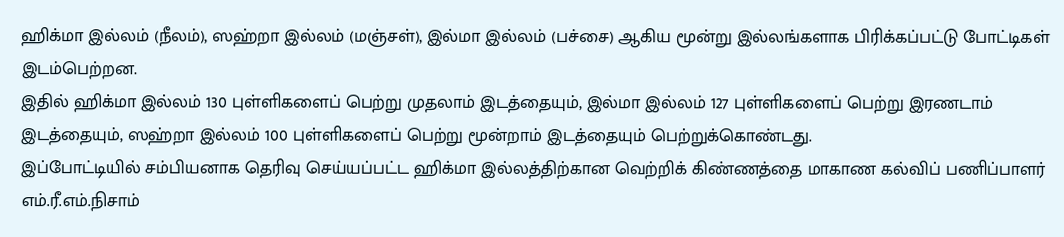ஹிக்மா இல்லம் (நீலம்), ஸஹ்றா இல்லம் (மஞ்சள்), இல்மா இல்லம் (பச்சை) ஆகிய மூன்று இல்லங்களாக பிரிக்கப்பட்டு போட்டிகள் இடம்பெற்றன.
இதில் ஹிக்மா இல்லம் 130 புள்ளிகளைப் பெற்று முதலாம் இடத்தையும், இல்மா இல்லம் 127 புள்ளிகளைப் பெற்று இரணடாம் இடத்தையும், ஸஹ்றா இல்லம் 100 புள்ளிகளைப் பெற்று மூன்றாம் இடத்தையும் பெற்றுக்கொண்டது.
இப்போட்டியில் சம்பியனாக தெரிவு செய்யப்பட்ட ஹிக்மா இல்லத்திற்கான வெற்றிக் கிண்ணத்தை மாகாண கல்விப் பணிப்பாளர் எம்.ரீ.எம்.நிசாம்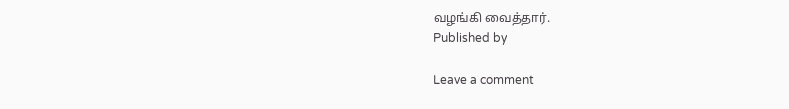வழங்கி வைத்தார்.
Published by

Leave a comment